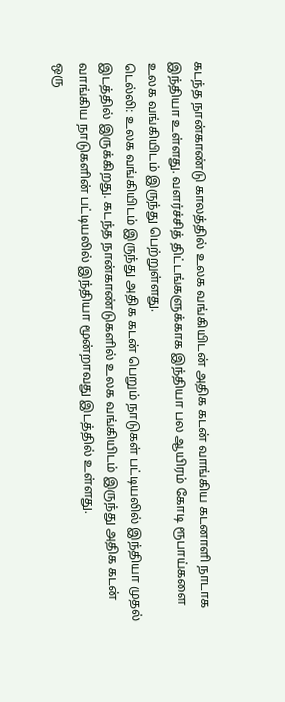கடந்த நான்காண்டு காலத்தில் உலக வங்கியிடன் அதிக கடன் வாங்கிய கடனாளி நாடாக இந்தியா உள்ளது. வளர்ச்சித் திட்டங்களுக்காக இந்தியா பல ஆயிரம் கோடி ரூபாய்களை உலக வங்கியிடம் இருந்து பெற்றுள்ளது.
டெல்லி: உலக வங்கியிடம் இருந்து அதிக கடன் பெறும் நாடுகள் பட்டியலில் இந்தியா முதல் இடத்தில் இருக்கிறது. கடந்த நான்காண்டுகளில் உலக வங்கியிடம் இருந்து அதிக கடன் வாங்கிய நாடுகளின் பட்டியலில் இந்தியா மூன்றாவது இடத்தில் உள்ளது.
ஒரு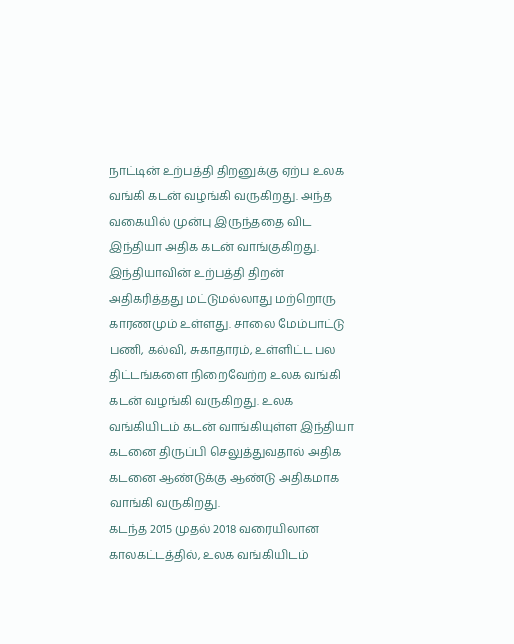நாட்டின் உற்பத்தி திறனுக்கு ஏற்ப உலக வங்கி கடன் வழங்கி வருகிறது. அந்த வகையில் முன்பு இருந்ததை விட இந்தியா அதிக கடன் வாங்குகிறது. இந்தியாவின் உற்பத்தி திறன் அதிகரித்தது மட்டுமல்லாது மற்றொரு காரணமும் உள்ளது. சாலை மேம்பாட்டு பணி, கல்வி, சுகாதாரம், உள்ளிட்ட பல திட்டங்களை நிறைவேற்ற உலக வங்கி கடன் வழங்கி வருகிறது. உலக வங்கியிடம் கடன் வாங்கியுள்ள இந்தியா கடனை திருப்பி செலுத்துவதால் அதிக கடனை ஆண்டுக்கு ஆண்டு அதிகமாக வாங்கி வருகிறது.
கடந்த 2015 முதல் 2018 வரையிலான காலகட்டத்தில், உலக வங்கியிடம்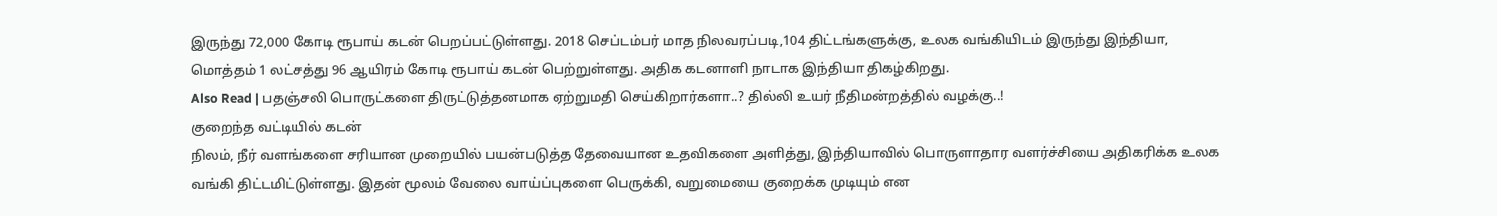இருந்து 72,000 கோடி ரூபாய் கடன் பெறப்பட்டுள்ளது. 2018 செப்டம்பர் மாத நிலவரப்படி,104 திட்டங்களுக்கு, உலக வங்கியிடம் இருந்து இந்தியா, மொத்தம் 1 லட்சத்து 96 ஆயிரம் கோடி ரூபாய் கடன் பெற்றுள்ளது. அதிக கடனாளி நாடாக இந்தியா திகழ்கிறது.
Also Read | பதஞ்சலி பொருட்களை திருட்டுத்தனமாக ஏற்றுமதி செய்கிறார்களா..? தில்லி உயர் நீதிமன்றத்தில் வழக்கு..!
குறைந்த வட்டியில் கடன்
நிலம், நீர் வளங்களை சரியான முறையில் பயன்படுத்த தேவையான உதவிகளை அளித்து, இந்தியாவில் பொருளாதார வளர்ச்சியை அதிகரிக்க உலக வங்கி திட்டமிட்டுள்ளது. இதன் மூலம் வேலை வாய்ப்புகளை பெருக்கி, வறுமையை குறைக்க முடியும் என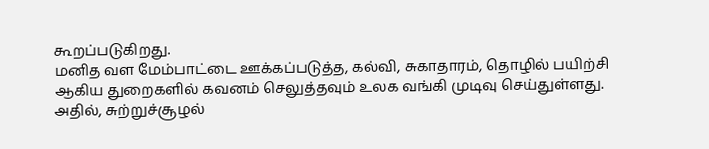கூறப்படுகிறது.
மனித வள மேம்பாட்டை ஊக்கப்படுத்த, கல்வி, சுகாதாரம், தொழில் பயிற்சி ஆகிய துறைகளில் கவனம் செலுத்தவும் உலக வங்கி முடிவு செய்துள்ளது. அதில், சுற்றுச்சூழல்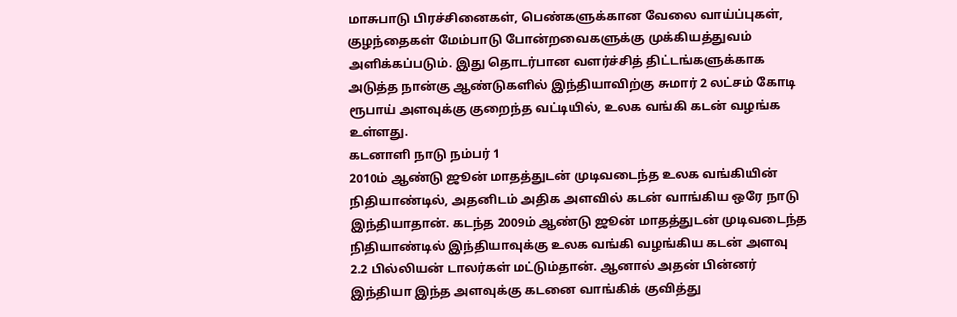மாசுபாடு பிரச்சினைகள், பெண்களுக்கான வேலை வாய்ப்புகள், குழந்தைகள் மேம்பாடு போன்றவைகளுக்கு முக்கியத்துவம் அளிக்கப்படும். இது தொடர்பான வளர்ச்சித் திட்டங்களுக்காக அடுத்த நான்கு ஆண்டுகளில் இந்தியாவிற்கு சுமார் 2 லட்சம் கோடி ரூபாய் அளவுக்கு குறைந்த வட்டியில், உலக வங்கி கடன் வழங்க உள்ளது.
கடனாளி நாடு நம்பர் 1
2010ம் ஆண்டு ஜூன் மாதத்துடன் முடிவடைந்த உலக வங்கியின் நிதியாண்டில், அதனிடம் அதிக அளவில் கடன் வாங்கிய ஒரே நாடு இந்தியாதான். கடந்த 2009ம் ஆண்டு ஜூன் மாதத்துடன் முடிவடைந்த நிதியாண்டில் இந்தியாவுக்கு உலக வங்கி வழங்கிய கடன் அளவு 2.2 பில்லியன் டாலர்கள் மட்டும்தான். ஆனால் அதன் பின்னர் இந்தியா இந்த அளவுக்கு கடனை வாங்கிக் குவித்து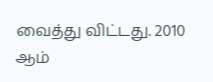வைத்து விட்டது. 2010 ஆம்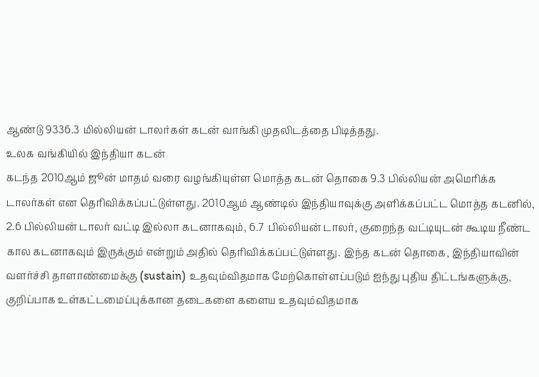ஆண்டு 9336.3 மில்லியன் டாலர்கள் கடன் வாங்கி முதலிடத்தை பிடித்தது.
உலக வங்கியில் இந்தியா கடன்
கடந்த 2010ஆம் ஜூன் மாதம் வரை வழங்கியுள்ள மொத்த கடன் தொகை 9.3 பில்லியன் அமெரிக்க டாலர்கள் என தெரிவிக்கப்பட்டுள்ளது. 2010ஆம் ஆண்டில் இந்தியாவுக்கு அளிக்கப்பட்ட மொத்த கடனில், 2.6 பில்லியன் டாலர் வட்டி இல்லா கடனாகவும், 6.7 பில்லியன் டாலர், குறைந்த வட்டியுடன் கூடிய நீண்ட கால கடனாகவும் இருக்கும் என்றும் அதில் தெரிவிக்கப்பட்டுள்ளது. இந்த கடன் தொகை, இந்தியாவின் வளர்ச்சி தாளாண்மைக்கு (sustain) உதவும்விதமாக மேற்கொள்ளப்படும் ஐந்து புதிய திட்டங்களுக்கு, குறிப்பாக உள்கட்டமைப்புக்கான தடைகளை களைய உதவும்விதமாக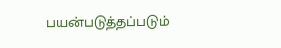பயன்படுத்தப்படும்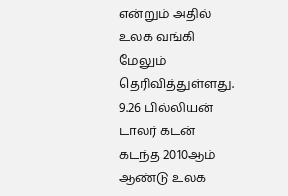என்றும் அதில் உலக வங்கி மேலும் தெரிவித்துள்ளது.
9.26 பில்லியன் டாலர் கடன்
கடந்த 2010ஆம் ஆண்டு உலக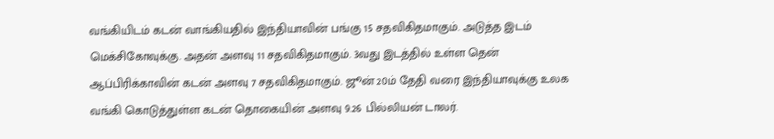வங்கியிடம் கடன் வாங்கியதில் இந்தியாவின் பங்கு 15 சதவிகிதமாகும். அடுத்த இடம் மெக்சிகோவுக்கு. அதன் அளவு 11 சதவிகிதமாகும். 3வது இடத்தில் உள்ள தென் ஆப்பிரிக்காவின் கடன் அளவு 7 சதவிகிதமாகும். ஜூன் 20ம் தேதி வரை இந்தியாவுக்கு உலக வங்கி கொடுத்துள்ள கடன் தொகையின் அளவு 9.26 பில்லியன் டாலர்.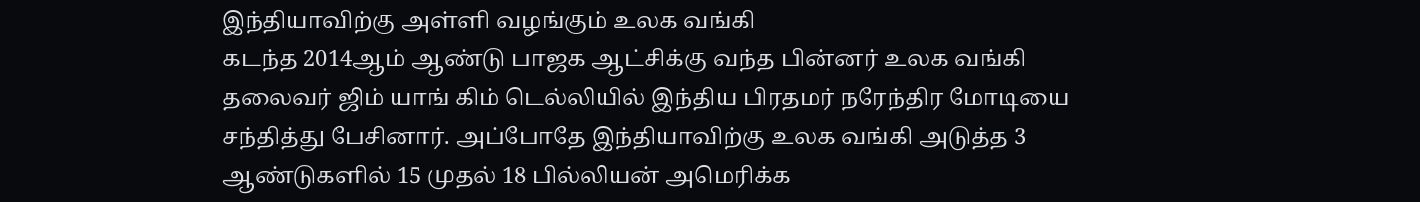இந்தியாவிற்கு அள்ளி வழங்கும் உலக வங்கி
கடந்த 2014ஆம் ஆண்டு பாஜக ஆட்சிக்கு வந்த பின்னர் உலக வங்கி தலைவர் ஜிம் யாங் கிம் டெல்லியில் இந்திய பிரதமர் நரேந்திர மோடியை சந்தித்து பேசினார். அப்போதே இந்தியாவிற்கு உலக வங்கி அடுத்த 3 ஆண்டுகளில் 15 முதல் 18 பில்லியன் அமெரிக்க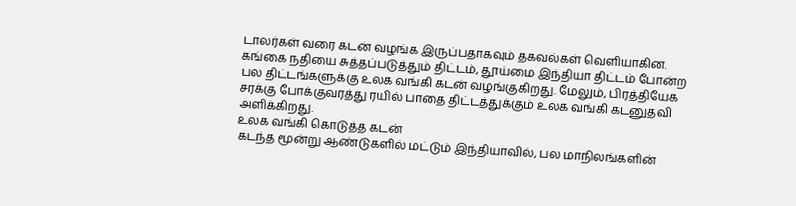டாலர்கள் வரை கடன் வழங்க இருப்பதாகவும் தகவல்கள் வெளியாகின. கங்கை நதியை சுத்தப்படுத்தும் திட்டம், தூய்மை இந்தியா திட்டம் போன்ற பல திட்டங்களுக்கு உலக வங்கி கடன் வழங்குகிறது. மேலும், பிரத்தியேக சரக்கு போக்குவரத்து ரயில் பாதை திட்டத்துக்கும் உலக வங்கி கடனுதவி அளிக்கிறது.
உலக வங்கி கொடுத்த கடன்
கடந்த மூன்று ஆண்டுகளில் மட்டும் இந்தியாவில், பல மாநிலங்களின்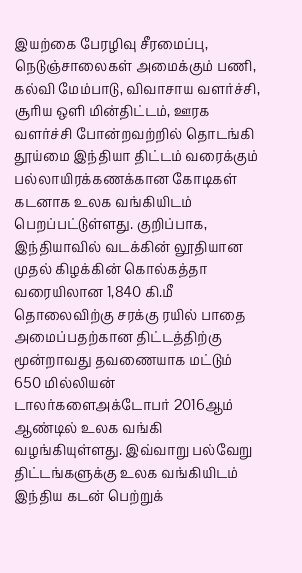இயற்கை பேரழிவு சீரமைப்பு, நெடுஞ்சாலைகள் அமைக்கும் பணி, கல்வி மேம்பாடு, விவாசாய வளர்ச்சி, சூரிய ஒளி மின்திட்டம், ஊரக வளர்ச்சி போன்றவற்றில் தொடங்கி தூய்மை இந்தியா திட்டம் வரைக்கும் பல்லாயிரக்கணக்கான கோடிகள் கடனாக உலக வங்கியிடம் பெறப்பட்டுள்ளது. குறிப்பாக, இந்தியாவில் வடக்கின் லூதியான முதல் கிழக்கின் கொல்கத்தா வரையிலான 1,840 கி.மீ தொலைவிற்கு சரக்கு ரயில் பாதை அமைப்பதற்கான திட்டத்திற்கு மூன்றாவது தவணையாக மட்டும் 650 மில்லியன் டாலர்களைஅக்டோபர் 2016ஆம் ஆண்டில் உலக வங்கி வழங்கியுள்ளது. இவ்வாறு பல்வேறு திட்டங்களுக்கு உலக வங்கியிடம் இந்திய கடன் பெற்றுக்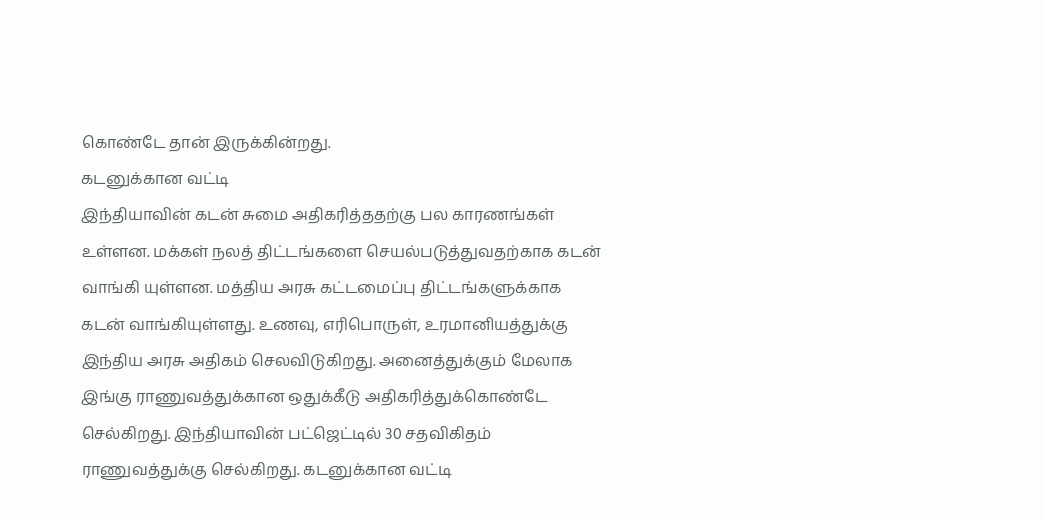கொண்டே தான் இருக்கின்றது.
கடனுக்கான வட்டி
இந்தியாவின் கடன் சுமை அதிகரித்ததற்கு பல காரணங்கள் உள்ளன. மக்கள் நலத் திட்டங்களை செயல்படுத்துவதற்காக கடன் வாங்கி யுள்ளன. மத்திய அரசு கட்டமைப்பு திட்டங்களுக்காக கடன் வாங்கியுள்ளது. உணவு, எரிபொருள், உரமானியத்துக்கு இந்திய அரசு அதிகம் செலவிடுகிறது. அனைத்துக்கும் மேலாக இங்கு ராணுவத்துக்கான ஒதுக்கீடு அதிகரித்துக்கொண்டே செல்கிறது. இந்தியாவின் பட்ஜெட்டில் 30 சதவிகிதம் ராணுவத்துக்கு செல்கிறது. கடனுக்கான வட்டி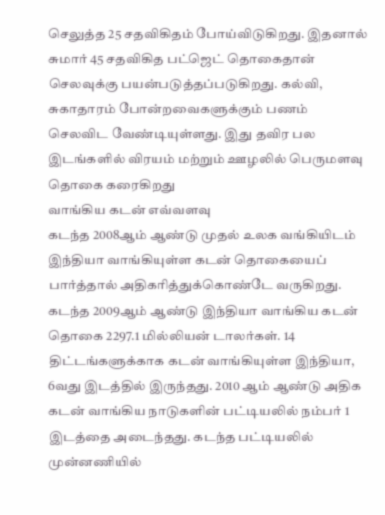செலுத்த 25 சதவிகிதம் போய்விடுகிறது. இதனால் சுமார் 45 சதவிகித பட்ஜெட் தொகைதான் செலவுக்கு பயன்படுத்தப்படுகிறது. கல்வி, சுகாதாரம் போன்றவைகளுக்கும் பணம் செலவிட வேண்டியுள்ளது. இது தவிர பல இடங்களில் விரயம் மற்றும் ஊழலில் பெருமளவு தொகை கரைகிறது
வாங்கிய கடன் எவ்வளவு
கடந்த 2008ஆம் ஆண்டு முதல் உலக வங்கியிடம் இந்தியா வாங்கியுள்ள கடன் தொகையைப் பார்த்தால் அதிகரித்துக்கொண்டே வருகிறது. கடந்த 2009ஆம் ஆண்டு இந்தியா வாங்கிய கடன் தொகை 2297.1 மில்லியன் டாலர்கள். 14 திட்டங்களுக்காக கடன் வாங்கியுள்ள இந்தியா, 6வது இடத்தில் இருந்தது. 2010 ஆம் ஆண்டு அதிக கடன் வாங்கிய நாடுகளின் பட்டியலில் நம்பர் 1 இடத்தை அடைந்தது. கடந்த பட்டியலில் முன்னணியில்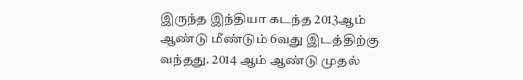இருந்த இந்தியா கடந்த 2013ஆம் ஆண்டு மீண்டும் 6வது இடத்திற்கு வந்தது. 2014 ஆம் ஆண்டு முதல்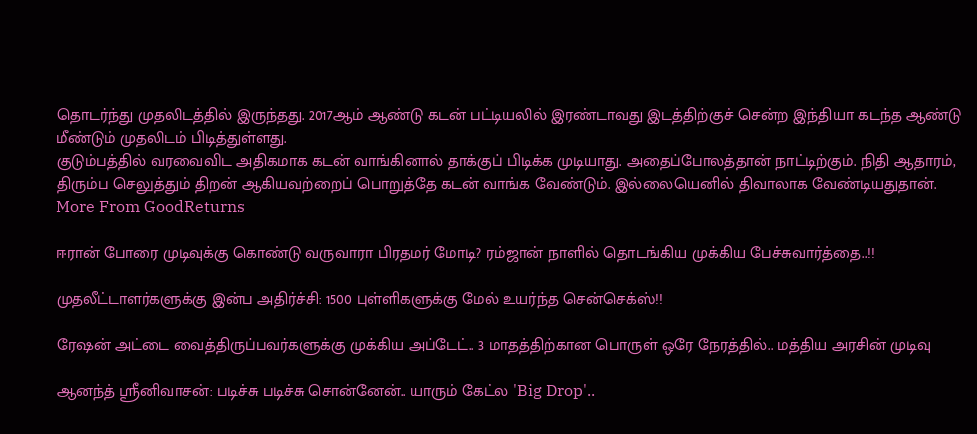தொடர்ந்து முதலிடத்தில் இருந்தது. 2017ஆம் ஆண்டு கடன் பட்டியலில் இரண்டாவது இடத்திற்குச் சென்ற இந்தியா கடந்த ஆண்டு மீண்டும் முதலிடம் பிடித்துள்ளது.
குடும்பத்தில் வரவைவிட அதிகமாக கடன் வாங்கினால் தாக்குப் பிடிக்க முடியாது. அதைப்போலத்தான் நாட்டிற்கும். நிதி ஆதாரம், திரும்ப செலுத்தும் திறன் ஆகியவற்றைப் பொறுத்தே கடன் வாங்க வேண்டும். இல்லையெனில் திவாலாக வேண்டியதுதான்.
More From GoodReturns

ஈரான் போரை முடிவுக்கு கொண்டு வருவாரா பிரதமர் மோடி? ரம்ஜான் நாளில் தொடங்கிய முக்கிய பேச்சுவார்த்தை..!!

முதலீட்டாளர்களுக்கு இன்ப அதிர்ச்சி: 1500 புள்ளிகளுக்கு மேல் உயர்ந்த சென்செக்ஸ்!!

ரேஷன் அட்டை வைத்திருப்பவர்களுக்கு முக்கிய அப்டேட்.. 3 மாதத்திற்கான பொருள் ஒரே நேரத்தில்.. மத்திய அரசின் முடிவு

ஆனந்த் ஸ்ரீனிவாசன்: படிச்சு படிச்சு சொன்னேன்.. யாரும் கேட்ல 'Big Drop'..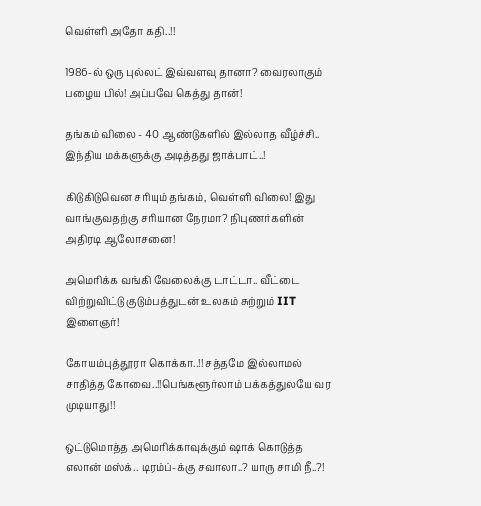வெள்ளி அதோ கதி..!!

1986-ல் ஒரு புல்லட் இவ்வளவு தானா? வைரலாகும் பழைய பில்! அப்பவே கெத்து தான்!

தங்கம் விலை - 40 ஆண்டுகளில் இல்லாத வீழ்ச்சி.. இந்திய மக்களுக்கு அடித்தது ஜாக்பாட்..!

கிடுகிடுவென சரியும் தங்கம், வெள்ளி விலை! இது வாங்குவதற்கு சரியான நேரமா? நிபுணர்களின் அதிரடி ஆலோசனை!

அமெரிக்க வங்கி வேலைக்கு டாட்டா.. வீட்டை விற்றுவிட்டு குடும்பத்துடன் உலகம் சுற்றும் IIT இளைஞர்!

கோயம்புத்தூரா கொக்கா..!! சத்தமே இல்லாமல் சாதித்த கோவை..!!பெங்களூர்லாம் பக்கத்துலயே வர முடியாது!!

ஒட்டுமொத்த அமெரிக்காவுக்கும் ஷாக் கொடுத்த எலான் மஸ்க்.. டிரம்ப்-க்கு சவாலா..? யாரு சாமி நீ..?!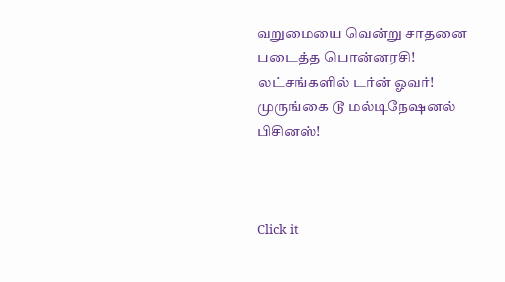வறுமையை வென்று சாதனை படைத்த பொன்னரசி! லட்சங்களில் டர்ன் ஓவர்! முருங்கை டூ மல்டிநேஷனல் பிசினஸ்!



Click it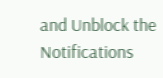and Unblock the Notifications